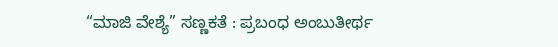“ಮಾಜಿ ವೇಶ್ಯೆ” ಸಣ್ಣಕತೆ : ಪ್ರಬಂಧ ಅಂಬುತೀರ್ಥ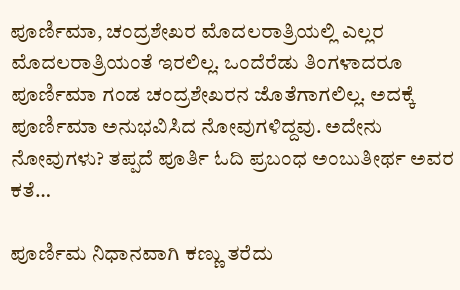ಪೂರ್ಣಿಮಾ, ಚಂದ್ರಶೇಖರ ಮೊದಲರಾತ್ರಿಯಲ್ಲಿ ಎಲ್ಲರ ಮೊದಲರಾತ್ರಿಯಂತೆ ಇರಲಿಲ್ಲ. ಒಂದೆರೆಡು ತಿಂಗಳಾದರೂ ಪೂರ್ಣಿಮಾ ಗಂಡ ಚಂದ್ರಶೇಖರನ ಜೊತೆಗಾಗಲಿಲ್ಲ. ಅದಕ್ಕೆ ಪೂರ್ಣಿಮಾ ಅನುಭವಿಸಿದ ನೋವುಗಳಿದ್ದವು. ಅದೇನು ನೋವುಗಳು? ತಪ್ಪದೆ ಪೂರ್ತಿ ಓದಿ ಪ್ರಬಂಧ ಅಂಬುತೀರ್ಥ ಅವರ ಕತೆ…

ಪೂರ್ಣಿಮ ನಿಧಾನವಾಗಿ ಕಣ್ಣು ತರೆದು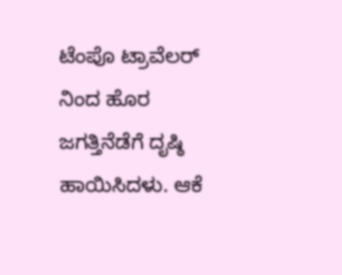ಟೆಂಪೊ ಟ್ರಾವೆಲರ್ ನಿಂದ ಹೊರ ಜಗತ್ತಿನೆಡೆಗೆ ದೃಷ್ಠಿ ಹಾಯಿಸಿದಳು. ಆಕೆ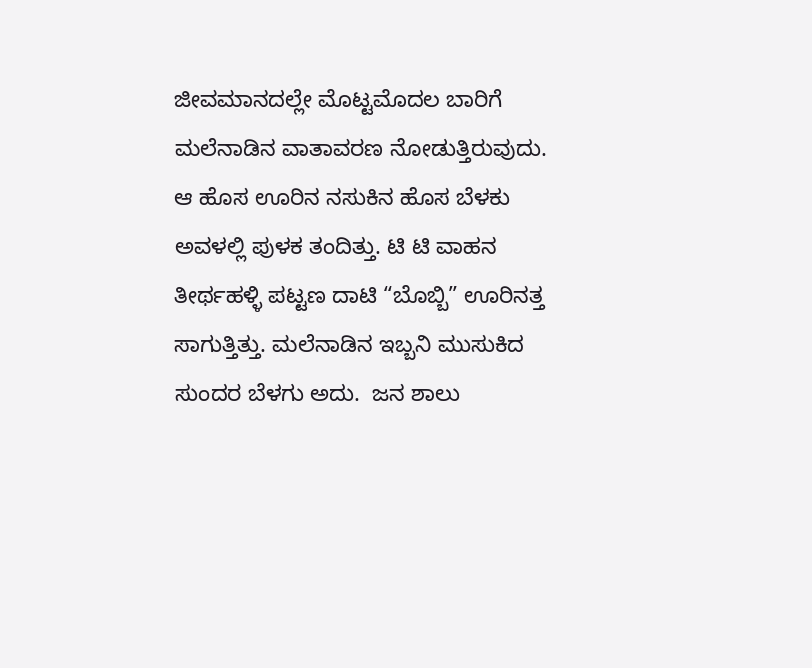ಜೀವಮಾನದಲ್ಲೇ ಮೊಟ್ಟಮೊದಲ ಬಾರಿಗೆ ಮಲೆನಾಡಿನ ವಾತಾವರಣ ನೋಡುತ್ತಿರುವುದು. ಆ ಹೊಸ ಊರಿನ ನಸುಕಿನ ಹೊಸ ಬೆಳಕು ಅವಳಲ್ಲಿ ಪುಳಕ ತಂದಿತ್ತು. ಟಿ ಟಿ ವಾಹನ ತೀರ್ಥಹಳ್ಳಿ ಪಟ್ಟಣ ದಾಟಿ “ಬೊಬ್ಬಿ” ಊರಿನತ್ತ ಸಾಗುತ್ತಿತ್ತು. ಮಲೆನಾಡಿನ ಇಬ್ಬನಿ ಮುಸುಕಿದ ಸುಂದರ ಬೆಳಗು ಅದು.  ಜನ ಶಾಲು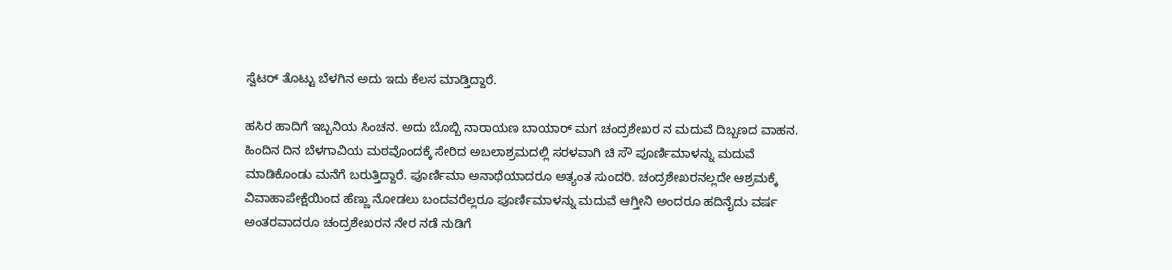ಸ್ವೆಟರ್ ತೊಟ್ಟು ಬೆಳಗಿನ ಅದು ಇದು ಕೆಲಸ ಮಾಡ್ತಿದ್ದಾರೆ.

ಹಸಿರ ಹಾದಿಗೆ ಇಬ್ಬನಿಯ ಸಿಂಚನ. ಅದು ಬೊಬ್ಬಿ ನಾರಾಯಣ ಬಾಯಾರ್ ಮಗ ಚಂದ್ರಶೇಖರ ನ ಮದುವೆ ದಿಬ್ಬಣದ ವಾಹನ. ಹಿಂದಿನ ದಿನ ಬೆಳಗಾವಿಯ ಮಠವೊಂದಕ್ಕೆ ಸೇರಿದ ಅಬಲಾಶ್ರಮದಲ್ಲಿ ಸರಳವಾಗಿ ಚಿ ಸೌ ಪೂರ್ಣಿಮಾಳನ್ನು ಮದುವೆ ಮಾಡಿಕೊಂಡು ಮನೆಗೆ ಬರುತ್ತಿದ್ದಾರೆ. ಪೂರ್ಣಿಮಾ ಅನಾಥೆಯಾದರೂ ಅತ್ಯಂತ ಸುಂದರಿ. ಚಂದ್ರಶೇಖರನಲ್ಲದೇ ಆಶ್ರಮಕ್ಕೆ ವಿವಾಹಾಪೇಕ್ಷೆಯಿಂದ ಹೆಣ್ಣು ನೋಡಲು ಬಂದವರೆಲ್ಲರೂ ಪೂರ್ಣಿಮಾಳನ್ನು ಮದುವೆ ಆಗ್ತೀನಿ ಅಂದರೂ ಹದಿನೈದು ವರ್ಷ ಅಂತರವಾದರೂ ಚಂದ್ರಶೇಖರನ ನೇರ ನಡೆ ನುಡಿಗೆ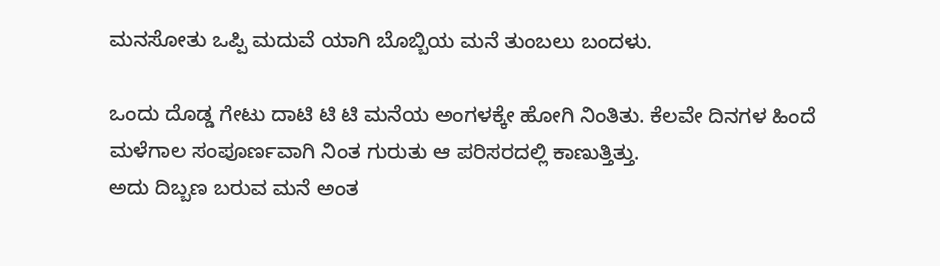ಮನಸೋತು ಒಪ್ಪಿ ಮದುವೆ ಯಾಗಿ‌ ಬೊಬ್ಬಿಯ ಮನೆ ತುಂಬಲು ಬಂದಳು.

ಒಂದು ದೊಡ್ಡ ಗೇಟು ದಾಟಿ ಟಿ ಟಿ ಮನೆಯ ಅಂಗಳಕ್ಕೇ ಹೋಗಿ ನಿಂತಿತು. ಕೆಲವೇ ದಿನಗಳ ಹಿಂದೆ ಮಳೆಗಾಲ ಸಂಪೂರ್ಣವಾಗಿ ನಿಂತ ಗುರುತು ಆ ಪರಿಸರದಲ್ಲಿ ಕಾಣುತ್ತಿತ್ತು.
ಅದು ದಿಬ್ಬಣ ಬರುವ ಮನೆ ಅಂತ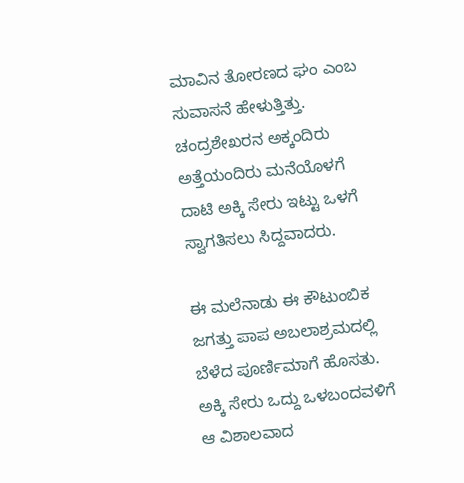ಮಾವಿನ ತೋರಣದ ಘಂ ಎಂಬ ಸುವಾಸನೆ ಹೇಳುತ್ತಿತ್ತು. ಚಂದ್ರಶೇಖರನ ಅಕ್ಕಂದಿರು ಅತ್ತೆಯಂದಿರು ಮನೆಯೊಳಗೆ ದಾಟಿ ಅಕ್ಕಿ ಸೇರು ಇಟ್ಟು ಒಳಗೆ ಸ್ವಾಗತಿಸಲು ಸಿದ್ದವಾದರು.

ಈ ಮಲೆನಾಡು ಈ ಕೌಟುಂಬಿಕ ಜಗತ್ತು ಪಾಪ ಅಬಲಾಶ್ರಮದಲ್ಲಿ ಬೆಳೆದ ಪೂರ್ಣಿಮಾಗೆ ಹೊಸತು. ಅಕ್ಕಿ ಸೇರು ಒದ್ದು ಒಳಬಂದವಳಿಗೆ ಆ ವಿಶಾಲವಾದ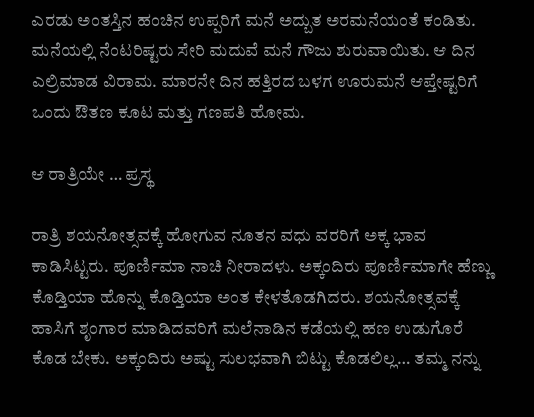ಎರಡು ಅಂತಸ್ತಿನ ಹಂಚಿನ ಉಪ್ಪರಿಗೆ ಮನೆ ಅದ್ಬುತ ಅರಮನೆಯಂತೆ ಕಂಡಿತು. ಮನೆಯಲ್ಲಿ ನೆಂಟರಿಷ್ಟರು ಸೇರಿ ಮದುವೆ ಮನೆ ಗೌಜು ಶುರುವಾಯಿತು. ಆ ದಿನ ಎಲ್ರಿಮಾಡ ವಿರಾಮ. ಮಾರನೇ ದಿನ ಹತ್ತಿರದ ಬಳಗ ಊರುಮನೆ ಆಪ್ತೇಷ್ಟರಿಗೆ ಒಂದು ಔತಣ ಕೂಟ ಮತ್ತು ಗಣಪತಿ ಹೋಮ.

ಆ ರಾತ್ರಿಯೇ … ಪ್ರಸ್ಥ

ರಾತ್ರಿ ಶಯನೋತ್ಸವಕ್ಕೆ ಹೋಗುವ ನೂತನ ವಧು ವರರಿಗೆ ಅಕ್ಕ ಭಾವ ಕಾಡಿಸಿಟ್ಟರು. ಪೂರ್ಣಿಮಾ ನಾಚಿ ನೀರಾದಳು. ಅಕ್ಕಂದಿರು ಪೂರ್ಣಿಮಾಗೇ ಹೆಣ್ಣು ಕೊಡ್ತಿಯಾ ಹೊನ್ನು ಕೊಡ್ತಿಯಾ ಅಂತ ಕೇಳತೊಡಗಿದರು. ಶಯನೋತ್ಸವಕ್ಕೆ ಹಾಸಿಗೆ ಶೃಂಗಾರ ಮಾಡಿದವರಿಗೆ ಮಲೆನಾಡಿನ ಕಡೆಯಲ್ಲಿ ಹಣ ಉಡುಗೊರೆ ಕೊಡ ಬೇಕು. ಅಕ್ಕಂದಿರು ಅಷ್ಟು ಸುಲಭವಾಗಿ ಬಿಟ್ಟು ಕೊಡಲಿಲ್ಲ… ತಮ್ಮ ನನ್ನು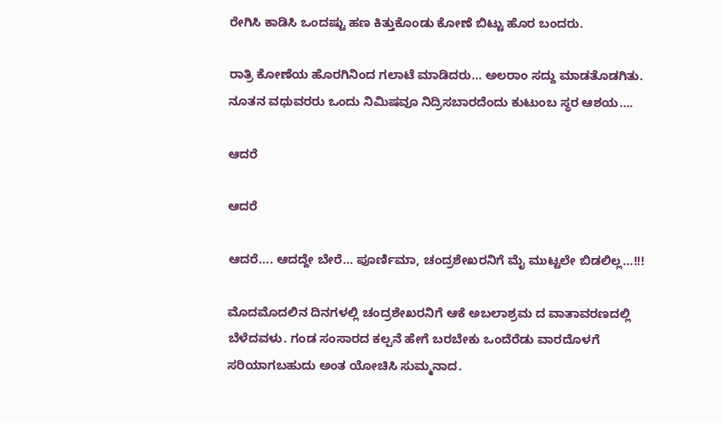ರೇಗಿಸಿ ಕಾಡಿಸಿ ಒಂದಷ್ಟು ಹಣ ಕಿತ್ತುಕೊಂಡು ಕೋಣೆ ಬಿಟ್ಟು ಹೊರ ಬಂದರು.

ರಾತ್ರಿ ಕೋಣೆಯ ಹೊರಗಿನಿಂದ ಗಲಾಟೆ ಮಾಡಿದರು… ಅಲರಾಂ ಸದ್ದು ಮಾಡತೊಡಗಿತು. ನೂತನ ವಧುವರರು ಒಂದು ನಿಮಿಷವೂ ನಿದ್ರಿಸಬಾರದೆಂದು ಕುಟುಂಬ ಸ್ಥರ ಆಶಯ….

ಆದರೆ

ಆದರೆ

ಆದರೆ…. ಆದದ್ದೇ ಬೇರೆ… ಪೂರ್ಣಿಮಾ, ಚಂದ್ರಶೇಖರನಿಗೆ ಮೈ ಮುಟ್ಟಲೇ ಬಿಡಲಿಲ್ಲ…!!!

ಮೊದಮೊದಲಿನ ದಿನಗಳಲ್ಲಿ ಚಂದ್ರಶೇಖರನಿಗೆ ಆಕೆ ಅಬಲಾಶ್ರಮ ದ ವಾತಾವರಣದಲ್ಲಿ ಬೆಳೆದವಳು. ಗಂಡ ಸಂಸಾರದ ಕಲ್ಪನೆ ಹೇಗೆ ಬರಬೇಕು ಒಂದೆರೆಡು ವಾರದೊಳಗೆ ಸರಿಯಾಗಬಹುದು ಅಂತ ಯೋಚಿಸಿ ಸುಮ್ಮನಾದ‌.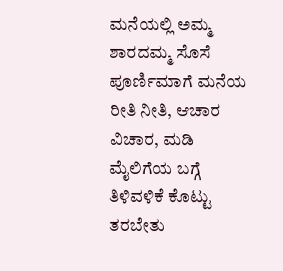ಮನೆಯಲ್ಲಿ ಅಮ್ಮ ಶಾರದಮ್ಮ ಸೊಸೆ ಪೂರ್ಣಿಮಾಗೆ ಮನೆಯ ರೀತಿ ನೀತಿ‌, ಆಚಾರ ವಿಚಾರ, ಮಡಿ ಮೈಲಿಗೆಯ ಬಗ್ಗೆ ತಿಳಿವಳಿಕೆ ಕೊಟ್ಟು ತರಬೇತು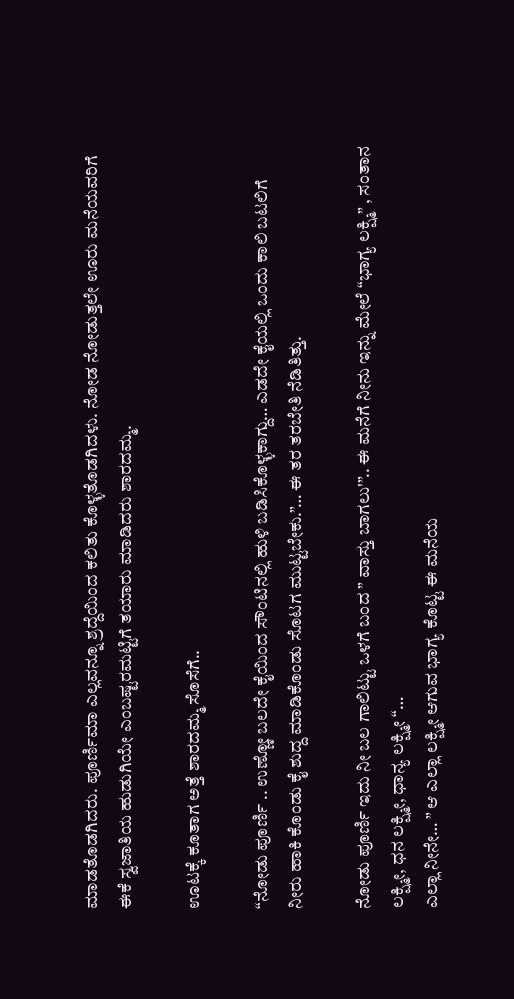ಮಾಡತೊಡಗಿದರು. ಪೂರ್ಣಿಮಾ ಎಲ್ಲವನ್ನೂ ಶ್ರದ್ದೆಯಿಂದ ಕಲಿತು ಕೊಳ್ಳತೊಡಗಿದಳು. ನೋಡ ನೋಡುತ್ತಲೇ ಊರು ಮನೆಯವರಿಗೆ ಈಕೆ ಸ್ವಜಾತಿಯ ಹುಡುಗಿಯೇ ಎಂಬಷ್ಟರಮಟ್ಟಿಗೆ ತಯಾರು ಮಾಡಿದರು ಶಾರದಮ್ಮ.

ಊಟಕ್ಕೆ ಕೂತಾಗ ಅತ್ತೆ ಶಾರದಮ್ಮ ಸೊಸೆಗೆ..

“ನೋಡು ಪೂರ್ಣಿ .. ಉಣ್ಣೋ ಬಲದೇ ಕೈಯಿಂದ ಸೌಂಟಿನಲ್ಲಿ ಹುಳಿ ಬಡಿಸಿಕೊಳ್ಳಕಾಗ್ದು… ಎಡದೇ ಕೈಯಲ್ಲಿ ಒಂದು ಕಾಲಿ ಬಟಲಿಗೆ ನೀರು ಹಾಕಿ‌ ಕೊಂಡು ಕೈ ಶುದ್ದ ಮಾಡಿಕೊಂಡು ಸೊಟಗ ಮುಟ್ಟಬೇಕು.”… ಈ ತರ ತರಬೇತಿ ನೆಡಿತಿತ್ತು.

ನೋಡು ಪೂರ್ಣಿ ಇದು ನೀ ಬಲ ಗಾಲಿಟ್ಟು ಒಳಗೆ ಬಂದ ” ವಾಸ್ತು ಬಾಗಲು'”.. ಈ ಮನೆಗೆ ನೀನು ಇನ್ನು ಮೇಲೆ “ಭಾಗ್ಯ ಲಕ್ಷ್ಮಿ” , ಸಂತಾನ ಲಕ್ಷ್ಮೀ, ಧನ ಲಕ್ಷ್ಮೀ, ಧಾನ್ಯ ಲಕ್ಷ್ಮೀ “…
ಎಲ್ಲಾ ನೀನೇ… ” ಆ ಎಲ್ಲಾ ಲಕ್ಷ್ಮೀ ಆಗುವ ಭಾಗ್ಯ ಕೊಟ್ಟ ಈ ಮನೆಯ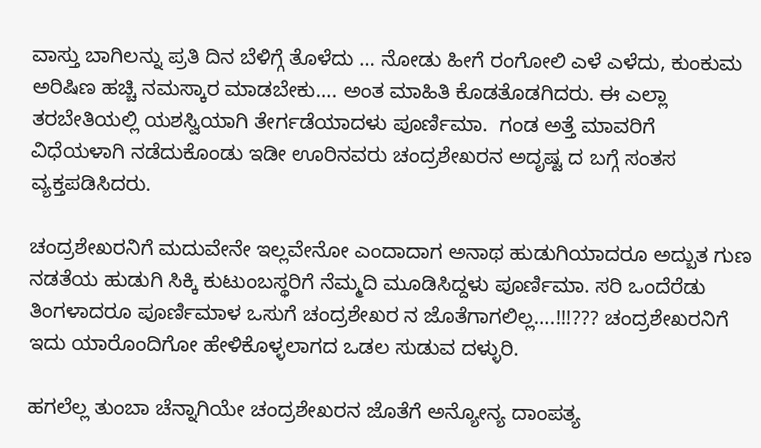ವಾಸ್ತು ಬಾಗಿಲನ್ನು ಪ್ರತಿ ದಿನ ಬೆಳಿಗ್ಗೆ ತೊಳೆದು … ನೋಡು ಹೀಗೆ ರಂಗೋಲಿ ಎಳೆ ಎಳೆದು, ಕುಂಕುಮ ಅರಿಷಿಣ ಹಚ್ಚಿ ನಮಸ್ಕಾರ ಮಾಡಬೇಕು…. ಅಂತ ಮಾಹಿತಿ ಕೊಡತೊಡಗಿದರು. ಈ ಎಲ್ಲಾ ತರಬೇತಿಯಲ್ಲಿ ಯಶಸ್ವಿಯಾಗಿ ತೇರ್ಗಡೆಯಾದಳು ಪೂರ್ಣಿಮಾ.  ಗಂಡ ಅತ್ತೆ ಮಾವರಿಗೆ ವಿಧೆಯಳಾಗಿ ನಡೆದುಕೊಂಡು ಇಡೀ ಊರಿನವರು ಚಂದ್ರಶೇಖರನ ಅದೃಷ್ಟ ದ ಬಗ್ಗೆ ಸಂತಸ ವ್ಯಕ್ತಪಡಿಸಿದರು.

ಚಂದ್ರಶೇಖರನಿಗೆ ಮದುವೇನೇ ಇಲ್ಲವೇನೋ ಎಂದಾದಾಗ ಅನಾಥ ಹುಡುಗಿಯಾದರೂ ಅದ್ಬುತ ಗುಣ ನಡತೆಯ ಹುಡುಗಿ ಸಿಕ್ಕಿ ಕುಟುಂಬಸ್ಥರಿಗೆ ನೆಮ್ಮದಿ ಮೂಡಿಸಿದ್ದಳು ಪೂರ್ಣಿಮಾ. ಸರಿ ಒಂದೆರೆಡು ತಿಂಗಳಾದರೂ ಪೂರ್ಣಿಮಾಳ ಒಸುಗೆ ಚಂದ್ರಶೇಖರ ನ ಜೊತೆಗಾಗಲಿಲ್ಲ….!!!??? ಚಂದ್ರಶೇಖರನಿಗೆ ಇದು ಯಾರೊಂದಿಗೋ ಹೇಳಿಕೊಳ್ಳಲಾಗದ ಒಡಲ ಸುಡುವ ದಳ್ಳುರಿ.

ಹಗಲೆಲ್ಲ ತುಂಬಾ ಚೆನ್ನಾಗಿಯೇ ಚಂದ್ರಶೇಖರನ ಜೊತೆಗೆ ಅನ್ಯೋನ್ಯ ದಾಂಪತ್ಯ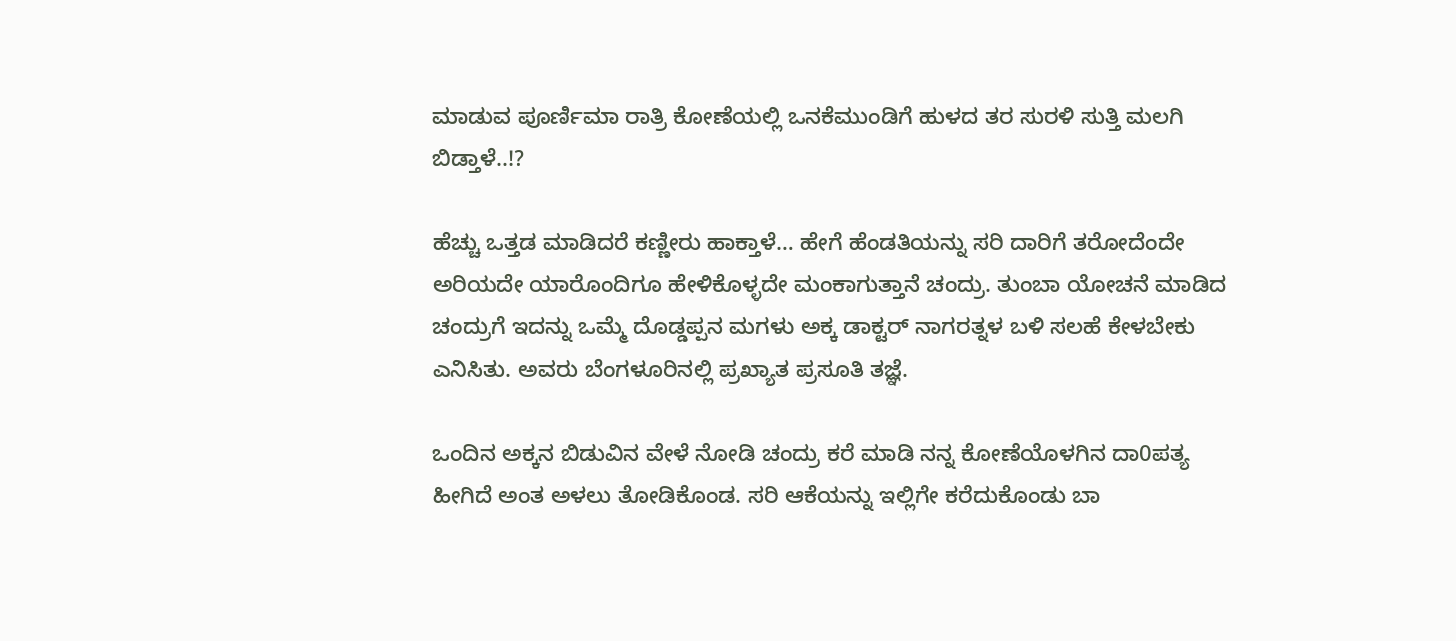ಮಾಡುವ ಪೂರ್ಣಿಮಾ ರಾತ್ರಿ ಕೋಣೆಯಲ್ಲಿ ಒನಕೆಮುಂಡಿಗೆ ಹುಳದ ತರ ಸುರಳಿ ಸುತ್ತಿ ಮಲಗಿ ಬಿಡ್ತಾಳೆ..!?

ಹೆಚ್ಚು ಒತ್ತಡ ಮಾಡಿದರೆ ಕಣ್ಣೀರು ಹಾಕ್ತಾಳೆ… ಹೇಗೆ ಹೆಂಡತಿಯನ್ನು ಸರಿ ದಾರಿಗೆ ತರೋದೆಂದೇ ಅರಿಯದೇ ಯಾರೊಂದಿಗೂ ಹೇಳಿಕೊಳ್ಳದೇ ಮಂಕಾಗುತ್ತಾನೆ ಚಂದ್ರು. ತುಂಬಾ ಯೋಚನೆ ಮಾಡಿದ ಚಂದ್ರುಗೆ ಇದನ್ನು ಒಮ್ಮೆ ದೊಡ್ಡಪ್ಪನ ಮಗಳು ಅಕ್ಕ ಡಾಕ್ಟರ್ ನಾಗರತ್ನಳ ಬಳಿ ಸಲಹೆ ಕೇಳಬೇಕು ಎನಿಸಿತು. ಅವರು ಬೆಂಗಳೂರಿನಲ್ಲಿ ಪ್ರಖ್ಯಾತ ಪ್ರಸೂತಿ ತಜ್ಞೆ.

ಒಂದಿನ ಅಕ್ಕನ ಬಿಡುವಿನ ವೇಳೆ ನೋಡಿ ಚಂದ್ರು ಕರೆ ಮಾಡಿ ನನ್ನ ಕೋಣೆಯೊಳಗಿನ ದಾ0ಪತ್ಯ ಹೀಗಿದೆ ಅಂತ ಅಳಲು ತೋಡಿಕೊಂಡ. ಸರಿ ಆಕೆಯನ್ನು ಇಲ್ಲಿಗೇ ಕರೆದುಕೊಂಡು ಬಾ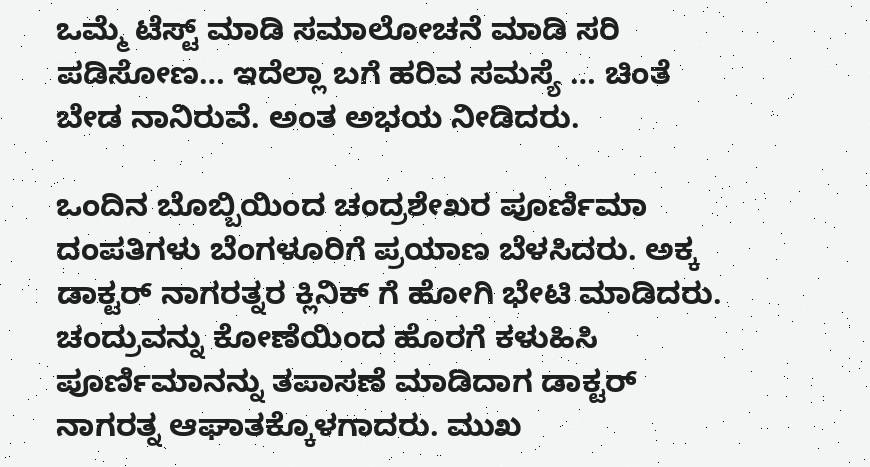ಒಮ್ಮೆ ಟೆಸ್ಟ್ ಮಾಡಿ ಸಮಾಲೋಚನೆ ಮಾಡಿ ಸರಿ ಪಡಿಸೋಣ… ಇದೆಲ್ಲಾ ಬಗೆ ಹರಿವ ಸಮಸ್ಯೆ … ಚಿಂತೆ ಬೇಡ ನಾನಿರುವೆ. ಅಂತ ಅಭಯ ನೀಡಿದರು.

ಒಂದಿನ ಬೊಬ್ಬಿಯಿಂದ ಚಂದ್ರಶೇಖರ ಪೂರ್ಣಿಮಾ ದಂಪತಿಗಳು ಬೆಂಗಳೂರಿಗೆ ಪ್ರಯಾಣ ಬೆಳಸಿದರು. ಅಕ್ಕ ಡಾಕ್ಟರ್ ನಾಗರತ್ನರ ಕ್ಲಿನಿಕ್ ಗೆ ಹೋಗಿ ಭೇಟಿ ಮಾಡಿದರು. ಚಂದ್ರುವನ್ನು ಕೋಣೆಯಿಂದ ಹೊರಗೆ ಕಳುಹಿಸಿ ಪೂರ್ಣಿಮಾನನ್ನು ತಪಾಸಣೆ ಮಾಡಿದಾಗ ಡಾಕ್ಟರ್ ನಾಗರತ್ನ‌ ಆಘಾತಕ್ಕೊಳಗಾದರು. ಮುಖ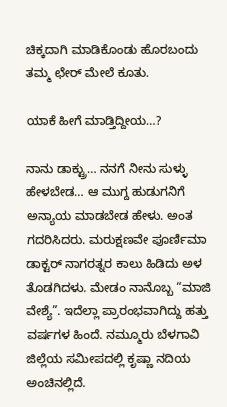ಚಿಕ್ಕದಾಗಿ ಮಾಡಿಕೊಂಡು ಹೊರಬಂದು ತಮ್ಮ ಛೇರ್ ಮೇಲೆ ಕೂತು.

ಯಾಕೆ ಹೀಗೆ ಮಾಡ್ತಿದ್ದೀಯ…?

ನಾನು ಡಾಕ್ಟ್ರು… ನನಗೆ ನೀನು ಸುಳ್ಳು ಹೇಳಬೇಡ… ಆ ಮುಗ್ದ ಹುಡುಗನಿಗೆ ಅನ್ಯಾಯ ಮಾಡಬೇಡ ಹೇಳು. ಅಂತ ಗದರಿಸಿದರು. ಮರುಕ್ಷಣವೇ ಪೂರ್ಣಿಮಾ ಡಾಕ್ಟರ್ ನಾಗರತ್ನರ ಕಾಲು ಹಿಡಿದು ಅಳ ತೊಡಗಿದಳು. ಮೇಡಂ ನಾನೊಬ್ಬ “ಮಾಜಿ ವೇಶ್ಯೆ”. ಇದೆಲ್ಲಾ ಪ್ರಾರಂಭವಾಗಿದ್ದು ಹತ್ತು ವರ್ಷಗಳ ಹಿಂದೆ. ನಮ್ಮೂರು ಬೆಳಗಾವಿ ಜಿಲ್ಲೆಯ ಸಮೀಪದಲ್ಲಿ ಕೃಷ್ಣಾ ನದಿಯ ಅಂಚಿನಲ್ಲಿದೆ.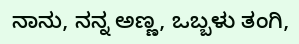ನಾನು, ನನ್ನ ಅಣ್ಣ, ಒಬ್ಬಳು ತಂಗಿ‌,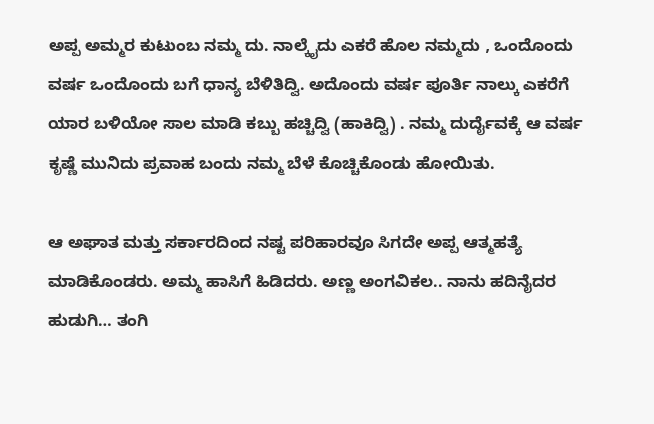ಅಪ್ಪ ಅಮ್ಮರ ಕುಟುಂಬ ನಮ್ಮ ದು. ನಾಲ್ಕೈದು ಎಕರೆ ಹೊಲ ನಮ್ಮದು , ಒಂದೊಂದು ವರ್ಷ ಒಂದೊಂದು ಬಗೆ ಧಾನ್ಯ ಬೆಳಿತಿದ್ವಿ. ಅದೊಂದು ವರ್ಷ ಪೂರ್ತಿ ನಾಲ್ಕು ಎಕರೆಗೆ ಯಾರ ಬಳಿಯೋ ಸಾಲ ಮಾಡಿ ಕಬ್ಬು ಹಚ್ಚಿದ್ವಿ (ಹಾಕಿದ್ವಿ) . ನಮ್ಮ ದುರ್ದೈವಕ್ಕೆ ಆ ವರ್ಷ ಕೃಷ್ಣೆ ಮುನಿದು ಪ್ರವಾಹ ಬಂದು ನಮ್ಮ ಬೆಳೆ ಕೊಚ್ಚಿಕೊಂಡು ಹೋಯಿತು.

ಆ ಅಘಾತ ಮತ್ತು ಸರ್ಕಾರದಿಂದ ನಷ್ಟ ಪರಿಹಾರವೂ ಸಿಗದೇ ಅಪ್ಪ ಆತ್ಮಹತ್ಯೆ ಮಾಡಿಕೊಂಡರು. ಅಮ್ಮ ಹಾಸಿಗೆ ಹಿಡಿದರು. ಅಣ್ಣ ಅಂಗವಿಕಲ.. ನಾನು ಹದಿನೈದರ ಹುಡುಗಿ… ತಂಗಿ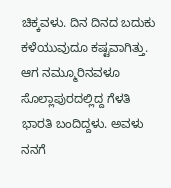ಚಿಕ್ಕವಳು. ದಿನ ದಿನದ ಬದುಕು‌ ಕಳೆಯುವುದೂ ಕಷ್ಟವಾಗಿತ್ತು. ಆಗ ನಮ್ಮೂರಿನವಳೂ ಸೊಲ್ಲಾಪುರದಲ್ಲಿದ್ದ ಗೆಳತಿ ಭಾರತಿ ಬಂದಿದ್ದಳು. ಅವಳು ನನಗೆ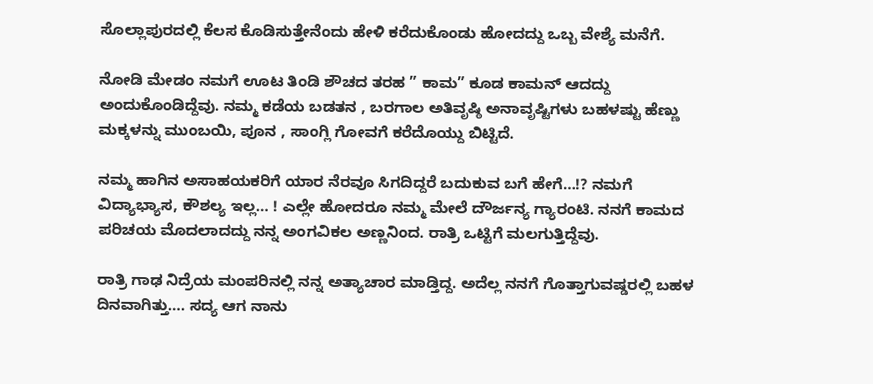ಸೊಲ್ಲಾಪುರದಲ್ಲಿ ಕೆಲಸ ಕೊಡಿಸುತ್ತೇನೆಂದು ಹೇಳಿ ಕರೆದುಕೊಂಡು ಹೋದದ್ದು ಒಬ್ಬ ವೇಶ್ಯೆ ಮನೆಗೆ.

ನೋಡಿ ಮೇಡಂ ನಮಗೆ ಊಟ ತಿಂಡಿ ಶೌಚದ ತರಹ ” ಕಾಮ” ಕೂಡ ಕಾಮನ್ ಆದದ್ದು ಅಂದುಕೊಂಡಿದ್ದೆವು. ನಮ್ಮ ಕಡೆಯ ಬಡತನ , ಬರಗಾಲ ಅತಿವೃಷ್ಠಿ ಅನಾವೃಷ್ಟಿಗಳು ಬಹಳಷ್ಟು ಹೆಣ್ಣು ಮಕ್ಕಳನ್ನು ಮುಂಬಯಿ, ಪೂನ , ಸಾಂಗ್ಲಿ ಗೋವಗೆ ಕರೆದೊಯ್ದು ಬಿಟ್ಟಿದೆ‌.

ನಮ್ಮ ಹಾಗಿನ ಅಸಾಹಯಕರಿಗೆ ಯಾರ ನೆರವೂ ಸಿಗದಿದ್ದರೆ ಬದುಕುವ ಬಗೆ ಹೇಗೆ…!? ನಮಗೆ ವಿದ್ಯಾಭ್ಯಾಸ, ಕೌಶಲ್ಯ ಇಲ್ಲ… ! ಎಲ್ಲೇ ಹೋದರೂ ನಮ್ಮ ಮೇಲೆ ದೌರ್ಜನ್ಯ ಗ್ಯಾರಂಟಿ. ನನಗೆ ಕಾಮದ ಪರಿಚಯ ಮೊದಲಾದದ್ದು ನನ್ನ ಅಂಗವಿಕಲ ಅಣ್ಣನಿಂದ. ರಾತ್ರಿ ಒಟ್ಟಿಗೆ ಮಲಗುತ್ತಿದ್ದೆವು‌.

ರಾತ್ರಿ ಗಾಢ ನಿದ್ರೆಯ ಮಂಪರಿನಲ್ಲಿ‌ ನನ್ನ ಅತ್ಯಾಚಾರ ಮಾಡ್ತಿದ್ದ. ಅದೆಲ್ಲ ನನಗೆ ಗೊತ್ತಾಗುವಷ್ಡರಲ್ಲಿ ಬಹಳ ದಿನವಾಗಿತ್ತು…. ಸದ್ಯ ಆಗ ನಾನು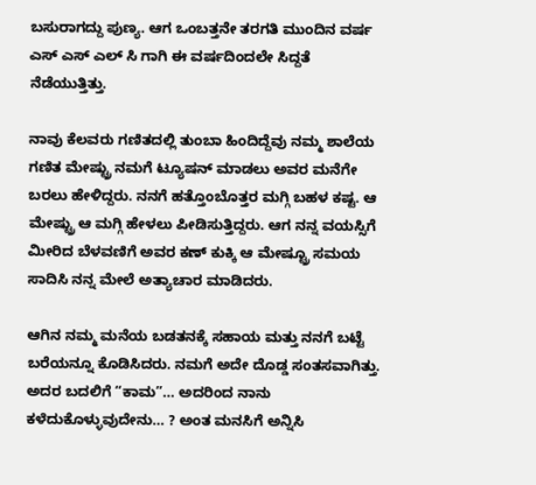ಬಸುರಾಗದ್ದು ಪುಣ್ಯ. ಆಗ ಒಂಬತ್ತನೇ ತರಗತಿ ಮುಂದಿನ ವರ್ಷ ಎಸ್ ಎಸ್ ಎಲ್ ಸಿ ಗಾಗಿ ಈ ವರ್ಷದಿಂದಲೇ ಸಿದ್ದತೆ ನೆಡೆಯುತ್ತಿತ್ತು.

ನಾವು ಕೆಲವರು ಗಣಿತದಲ್ಲಿ ತುಂಬಾ ಹಿಂದಿದ್ದೆವು ನಮ್ಮ ಶಾಲೆಯ ಗಣಿತ ಮೇಷ್ಟ್ರು ನಮಗೆ ಟ್ಯೂಷನ್ ಮಾಡಲು ಅವರ ಮನೆಗೇ ಬರಲು ಹೇಳಿದ್ದರು. ನನಗೆ ಹತ್ತೊಂಬೊತ್ತರ ಮಗ್ಗಿ ಬಹಳ ಕಷ್ಟ. ಆ ಮೇಷ್ಟ್ರು ಆ ಮಗ್ಗಿ ಹೇಳಲು ಪೀಡಿಸುತ್ತಿದ್ದರು. ಆಗ ನನ್ನ ವಯಸ್ಸಿಗೆ ಮೀರಿದ ಬೆಳವಣಿಗೆ ಅವರ ಕಣ್ ಕುಕ್ಕಿ ಆ ಮೇಷ್ಟ್ರೂ ಸಮಯ ಸಾದಿಸಿ ನನ್ನ ಮೇಲೆ ಅತ್ಯಾಚಾರ ಮಾಡಿದರು.

ಆಗಿನ ನಮ್ಮ ಮನೆಯ ಬಡತನಕ್ಕೆ ಸಹಾಯ ಮತ್ತು ನನಗೆ ಬಟ್ಟೆ ಬರೆಯನ್ನೂ ಕೊಡಿಸಿದರು. ನಮಗೆ ಅದೇ ದೊಡ್ಡ ಸಂತಸವಾಗಿತ್ತು. ಅದರ ಬದಲಿಗೆ “ಕಾಮ”… ಅದರಿಂದ ನಾನು ಕಳೆದುಕೊಳ್ಳುವುದೇನು… ? ಅಂತ ಮನಸಿಗೆ ಅನ್ನಿಸಿ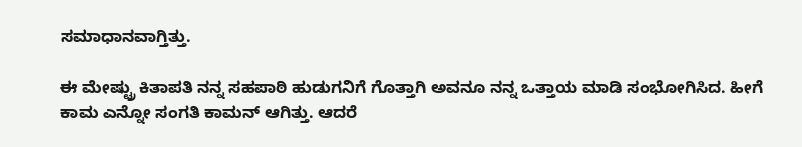ಸಮಾಧಾನವಾಗ್ತಿತ್ತು.

ಈ ಮೇಷ್ಟ್ರು ಕಿತಾಪತಿ ನನ್ನ ಸಹಪಾಠಿ ಹುಡುಗನಿಗೆ ಗೊತ್ತಾಗಿ ಅವನೂ ನನ್ನ ಒತ್ತಾಯ ಮಾಡಿ ಸಂಭೋಗಿಸಿದ. ಹೀಗೆ ಕಾಮ ಎನ್ನೋ ಸಂಗತಿ ಕಾಮನ್ ಆಗಿತ್ತು. ಆದರೆ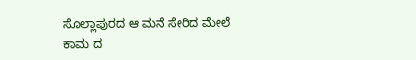ಸೊಲ್ಲಾಪುರದ ಆ ಮನೆ ಸೇರಿದ ಮೇಲೆ ಕಾಮ ದ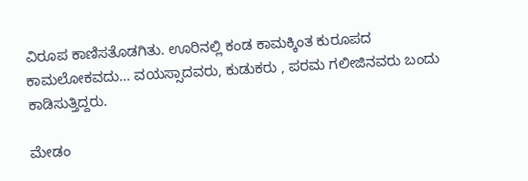ವಿರೂಪ ಕಾಣಿಸತೊಡಗಿತು. ಊರಿನಲ್ಲಿ ಕಂಡ ಕಾಮಕ್ಕಿಂತ ಕುರೂಪ‌ದ ಕಾಮಲೋಕವದು… ವಯಸ್ಸಾದವರು, ಕುಡುಕರು , ಪರಮ ಗಲೀಜಿನವರು ಬಂದು ಕಾಡಿಸುತ್ತಿದ್ದರು.

ಮೇಡಂ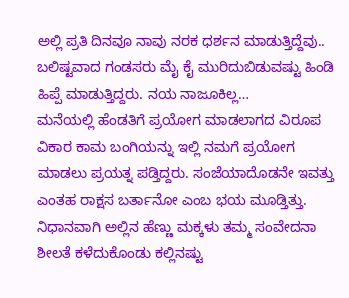ಅಲ್ಲಿ ಪ್ರತಿ ದಿನವೂ ನಾವು ನರಕ ಧರ್ಶನ ಮಾಡುತ್ತಿದ್ದೆವು.. ಬಲಿಷ್ಟವಾದ ಗಂಡಸರು ಮೈ ಕೈ ಮುರಿದುಬಿಡುವಷ್ಟು ಹಿಂಡಿ ಹಿಪ್ಪೆ ಮಾಡುತ್ತಿದ್ದರು. ನಯ ನಾಜೂಕಿಲ್ಲ…
ಮನೆಯಲ್ಲಿ ಹೆಂಡತಿಗೆ ಪ್ರಯೋಗ ಮಾಡಲಾಗದ ವಿರೂಪ ವಿಕಾರ ಕಾಮ ಬಂಗಿಯನ್ನು ಇಲ್ಲಿ ನಮಗೆ ಪ್ರಯೋಗ ಮಾಡಲು ಪ್ರಯತ್ನ ಪಡ್ತಿದ್ದರು. ಸಂಜೆಯಾದೊಡನೇ ಇವತ್ತು ಎಂತಹ ರಾಕ್ಷಸ ಬರ್ತಾನೋ ಎಂಬ ಭಯ ಮೂಡ್ತಿತ್ತು. ನಿಧಾನವಾಗಿ ಅಲ್ಲಿನ ಹೆಣ್ಣು ಮಕ್ಕಳು ತಮ್ಮ ಸಂವೇದನಾ ಶೀಲತೆ ಕಳೆದುಕೊಂಡು ಕಲ್ಲಿನಷ್ಟು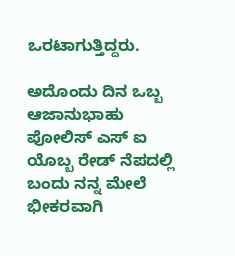ಒರಟಾಗುತ್ತಿದ್ದರು.

ಅದೊಂದು ದಿನ ಒಬ್ಬ ಆಜಾನುಭಾಹು ಪೋಲಿಸ್ ಎಸ್ ಐ ಯೊಬ್ಬ ರೇಡ್ ನೆಪದಲ್ಲಿ ಬಂದು ನನ್ನ ಮೇಲೆ ಭೀಕರವಾಗಿ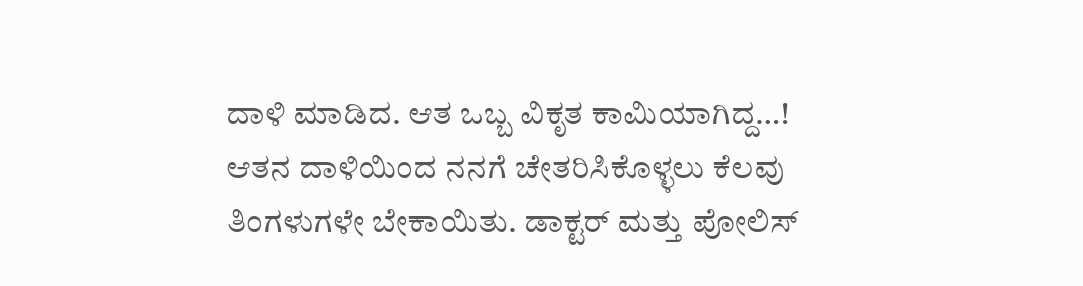ದಾಳಿ ಮಾಡಿದ. ಆತ ಒಬ್ಬ ವಿಕೃತ ಕಾಮಿಯಾಗಿದ್ದ…!
ಆತನ ದಾಳಿಯಿಂದ ನನಗೆ ಚೇತರಿಸಿಕೊಳ್ಳಲು ಕೆಲವು ತಿಂಗಳುಗಳೇ ಬೇಕಾಯಿತು. ಡಾಕ್ಟರ್ ಮತ್ತು ಪೋಲಿಸ್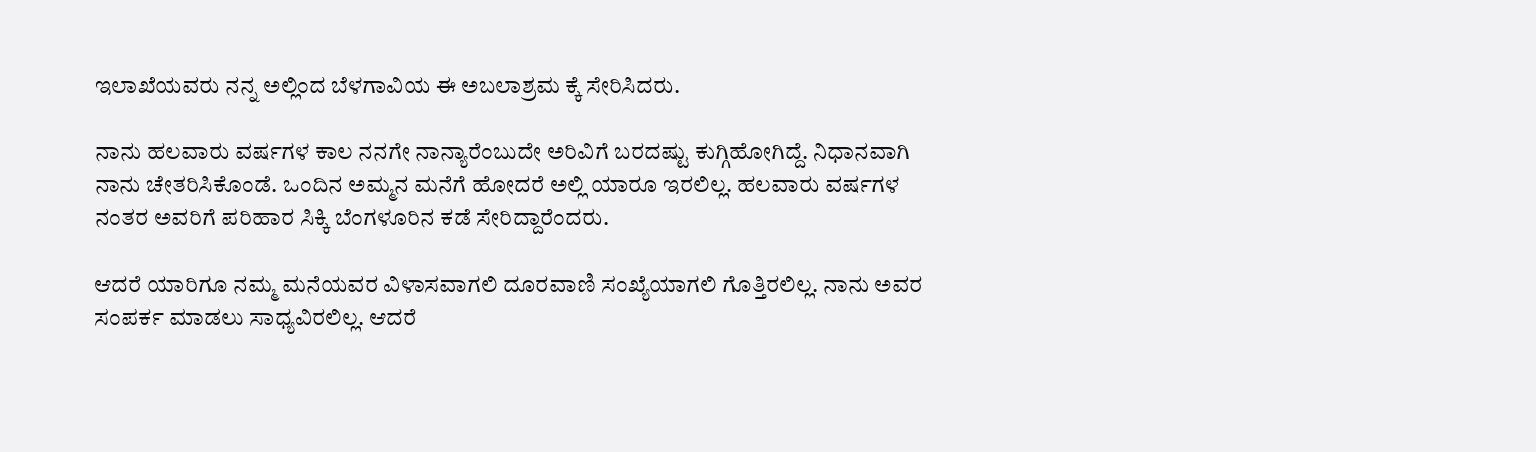ಇಲಾಖೆಯವರು ನನ್ನ ಅಲ್ಲಿಂದ ಬೆಳಗಾವಿಯ ಈ ಅಬಲಾಶ್ರಮ ಕ್ಕೆ ಸೇರಿಸಿದರು.

ನಾನು ಹಲವಾರು ವರ್ಷಗಳ ಕಾಲ ನನಗೇ ನಾನ್ಯಾರೆಂಬುದೇ ಅರಿವಿಗೆ ಬರದಷ್ಟು ಕುಗ್ಗಿಹೋಗಿದ್ದೆ. ನಿಧಾನವಾಗಿ ನಾನು ಚೇತರಿಸಿಕೊಂಡೆ. ಒಂದಿನ ಅಮ್ಮನ ಮನೆಗೆ ಹೋದರೆ ಅಲ್ಲಿ ಯಾರೂ ಇರಲಿಲ್ಲ. ಹಲವಾರು ವರ್ಷಗಳ ನಂತರ ಅವರಿಗೆ ಪರಿಹಾರ ಸಿಕ್ಕಿ ಬೆಂಗಳೂರಿನ ಕಡೆ ಸೇರಿದ್ದಾರೆಂದರು.

ಆದರೆ ಯಾರಿಗೂ ನಮ್ಮ ಮನೆಯವರ ವಿಳಾಸವಾಗಲಿ ದೂರವಾಣಿ ಸಂಖ್ಯೆಯಾಗಲಿ ಗೊತ್ತಿರಲಿಲ್ಲ. ನಾನು ಅವರ ಸಂಪರ್ಕ ಮಾಡಲು ಸಾಧ್ಯವಿರಲಿಲ್ಲ. ಆದರೆ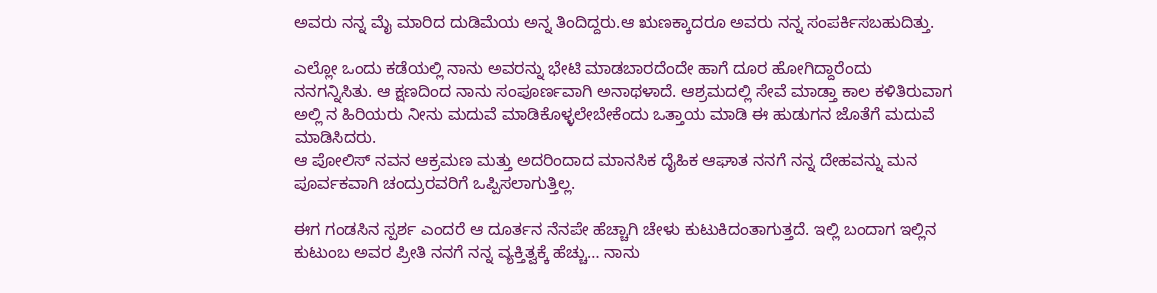ಅವರು ನನ್ನ ಮೈ ಮಾರಿದ ದುಡಿಮೆಯ ಅನ್ನ ತಿಂದಿದ್ದರು.ಆ ಋಣಕ್ಕಾದರೂ ಅವರು ನನ್ನ ಸಂಪರ್ಕಿಸಬಹುದಿತ್ತು.

ಎಲ್ಲೋ ಒಂದು ಕಡೆಯಲ್ಲಿ ನಾನು ಅವರನ್ನು ಭೇಟಿ ಮಾಡಬಾರದೆಂದೇ ಹಾಗೆ ದೂರ ಹೋಗಿದ್ದಾರೆಂದು ನನಗನ್ನಿಸಿತು. ಆ ಕ್ಷಣದಿಂದ ನಾನು ಸಂಪೂರ್ಣವಾಗಿ ಅನಾಥಳಾದೆ. ಆಶ್ರಮದಲ್ಲಿ ಸೇವೆ ಮಾಡ್ತಾ ಕಾಲ ಕಳಿತಿರುವಾಗ ಅಲ್ಲಿ ನ ಹಿರಿಯರು ನೀನು ಮದುವೆ ಮಾಡಿಕೊಳ್ಳಲೇಬೇಕೆಂದು ಒತ್ತಾಯ ಮಾಡಿ ಈ ಹುಡುಗನ ಜೊತೆಗೆ ಮದುವೆ ಮಾಡಿಸಿದರು.
ಆ ಪೋಲಿಸ್ ನವನ ಆಕ್ರಮಣ ಮತ್ತು ಅದರಿಂದಾದ ಮಾನಸಿಕ ದೈಹಿಕ ಆಘಾತ ನನಗೆ ನನ್ನ ದೇಹವನ್ನು ಮನ ಪೂರ್ವಕವಾಗಿ ಚಂದ್ರುರವರಿಗೆ ಒಪ್ಪಿಸಲಾಗುತ್ತಿಲ್ಲ.

ಈಗ ಗಂಡಸಿನ ಸ್ಪರ್ಶ ಎಂದರೆ ಆ ದೂರ್ತನ ನೆನಪೇ ಹೆಚ್ಚಾಗಿ ಚೇಳು ಕುಟುಕಿದಂತಾಗುತ್ತದೆ. ಇಲ್ಲಿ ಬಂದಾಗ ಇಲ್ಲಿನ‌ ಕುಟುಂಬ ಅವರ ಪ್ರೀತಿ ನನಗೆ ನನ್ನ ವ್ಯಕ್ತಿತ್ವಕ್ಕೆ ಹೆಚ್ಚು… ನಾನು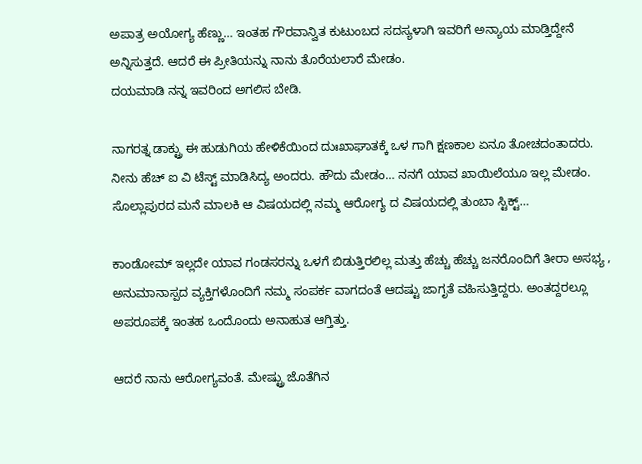ಅಪಾತ್ರ ಅಯೋಗ್ಯ ಹೆಣ್ಣು… ಇಂತಹ ಗೌರವಾನ್ವಿತ ಕುಟುಂಬದ ಸದಸ್ಯಳಾಗಿ ಇವರಿಗೆ ಅನ್ಯಾಯ ಮಾಡ್ತಿದ್ದೇನೆ ಅನ್ನಿಸುತ್ತದೆ. ಆದರೆ ಈ ಪ್ರೀತಿಯನ್ನು ನಾನು ತೊರೆಯಲಾರೆ ಮೇಡಂ.
ದಯಮಾಡಿ ನನ್ನ ಇವರಿಂದ ಅಗಲಿಸ ಬೇಡಿ.

ನಾಗರತ್ನ ಡಾಕ್ಟ್ರು ಈ ಹುಡುಗಿಯ ಹೇಳಿಕೆಯಿಂದ ದುಃಖಾಘಾತಕ್ಕೆ ಒಳ ಗಾಗಿ ಕ್ಷಣಕಾಲ ಏನೂ ತೋಚದಂತಾದರು. ನೀನು ಹೆಚ್ ಐ ವಿ ಟೆಸ್ಟ್ ಮಾಡಿಸಿದ್ಯ ಅಂದರು. ಹೌದು ಮೇಡಂ… ನನಗೆ ಯಾವ ಖಾಯಿಲೆಯೂ ಇಲ್ಲ ಮೇಡಂ. ಸೊಲ್ಲಾಪುರದ ಮನೆ ಮಾಲಕಿ ಆ ವಿಷಯದಲ್ಲಿ ನಮ್ಮ ಆರೋಗ್ಯ ದ ವಿಷಯದಲ್ಲಿ ತುಂಬಾ ಸ್ಟಿಕ್ಟ್…

ಕಾಂಡೋಮ್ ಇಲ್ಲದೇ ಯಾವ ಗಂಡಸರನ್ನು ಒಳಗೆ ಬಿಡುತ್ತಿರಲಿಲ್ಲ ಮತ್ತು ಹೆಚ್ಚು ಹೆಚ್ಚು ಜನರೊಂದಿಗೆ ತೀರಾ ಅಸಭ್ಯ , ಅನುಮಾನಾಸ್ಪದ ವ್ಯಕ್ತಿಗಳೊಂದಿಗೆ ನಮ್ಮ ಸಂಪರ್ಕ ವಾಗದಂತೆ ಆದಷ್ಟು ಜಾಗೃತೆ ವಹಿಸುತ್ತಿದ್ದರು. ಅಂತದ್ದರಲ್ಲೂ ಅಪರೂಪಕ್ಕೆ ಇಂತಹ ಒಂದೊಂದು ಅನಾಹುತ ಆಗ್ತಿತ್ತು.

ಆದರೆ ನಾನು ಆರೋಗ್ಯವಂತೆ. ಮೇಷ್ಟ್ರು ಜೊತೆಗಿನ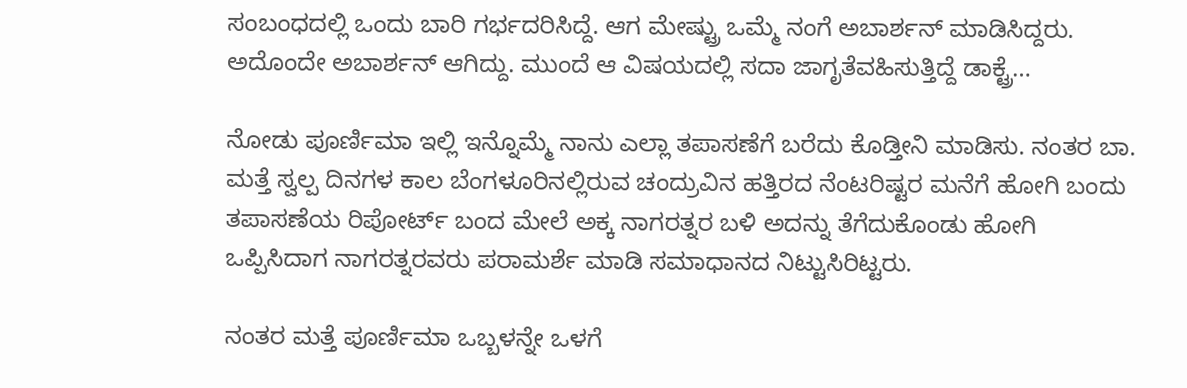ಸಂಬಂಧದಲ್ಲಿ ಒಂದು ಬಾರಿ ಗರ್ಭದರಿಸಿದ್ದೆ. ಆಗ ಮೇಷ್ಟ್ರು ಒಮ್ಮೆ ನಂಗೆ ಅಬಾರ್ಶನ್ ಮಾಡಿಸಿದ್ದರು. ಅದೊಂದೇ ಅಬಾರ್ಶನ್ ಆಗಿದ್ದು. ಮುಂದೆ ಆ ವಿಷಯದಲ್ಲಿ ಸದಾ ಜಾಗೃತೆವಹಿಸುತ್ತಿದ್ದೆ ಡಾಕ್ಟ್ರೆ…

ನೋಡು ಪೂರ್ಣಿಮಾ ಇಲ್ಲಿ ಇನ್ನೊಮ್ಮೆ ನಾನು ಎಲ್ಲಾ ತಪಾಸಣೆಗೆ ಬರೆದು ಕೊಡ್ತೀನಿ ಮಾಡಿಸು. ನಂತರ ಬಾ. ಮತ್ತೆ ಸ್ವಲ್ಪ ದಿನಗಳ ಕಾಲ ಬೆಂಗಳೂರಿನಲ್ಲಿರುವ ಚಂದ್ರುವಿನ ಹತ್ತಿರದ ನೆಂಟರಿಷ್ಟರ ಮನೆಗೆ ಹೋಗಿ‌ ಬಂದು ತಪಾಸಣೆಯ ರಿಪೋರ್ಟ್ ಬಂದ ಮೇಲೆ ಅಕ್ಕ ನಾಗರತ್ನರ ಬಳಿ ಅದನ್ನು ತೆಗೆದುಕೊಂಡು ಹೋಗಿ ಒಪ್ಪಿಸಿದಾಗ ನಾಗರತ್ನರವರು ಪರಾಮರ್ಶೆ ಮಾಡಿ ಸಮಾಧಾನದ ನಿಟ್ಟುಸಿರಿಟ್ಟರು‌.

ನಂತರ ಮತ್ತೆ ಪೂರ್ಣಿಮಾ ಒಬ್ಬಳನ್ನೇ ಒಳಗೆ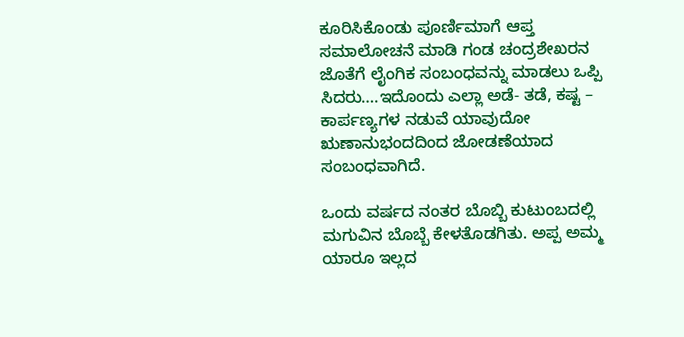ಕೂರಿಸಿಕೊಂಡು ಪೂರ್ಣಿಮಾಗೆ ಆಪ್ತ ಸಮಾಲೋಚನೆ ಮಾಡಿ ಗಂಡ ಚಂದ್ರಶೇಖರನ ಜೊತೆಗೆ ಲೈಂಗಿಕ ಸಂಬಂಧವನ್ನು ಮಾಡಲು ಒಪ್ಪಿ ಸಿದರು….ಇದೊಂದು ಎಲ್ಲಾ ಅಡೆ- ತಡೆ, ಕಷ್ಟ – ಕಾರ್ಪಣ್ಯಗಳ ನಡುವೆ ಯಾವುದೋ ಋಣಾನುಭಂದದಿಂದ ಜೋಡಣೆಯಾದ ಸಂಬಂಧವಾಗಿದೆ.

ಒಂದು ವರ್ಷದ ನಂತರ ಬೊಬ್ಬಿ ಕುಟುಂಬದಲ್ಲಿ ಮಗುವಿನ ಬೊಬ್ಬೆ ಕೇಳತೊಡಗಿತು. ಅಪ್ಪ ಅಮ್ಮ ಯಾರೂ ಇಲ್ಲದ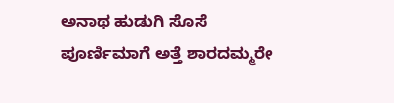ಅನಾಥ ಹುಡುಗಿ ಸೊಸೆ ಪೂರ್ಣಿಮಾಗೆ ಅತ್ತೆ ಶಾರದಮ್ಮರೇ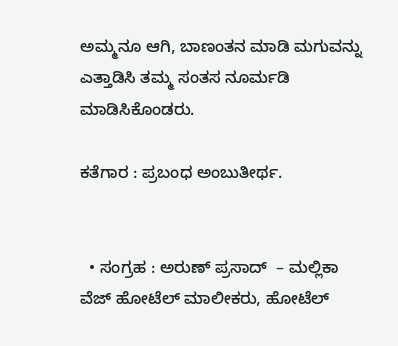ಅಮ್ಮನೂ ಆಗಿ, ಬಾಣಂತನ ಮಾಡಿ ಮಗುವನ್ನು ಎತ್ತಾಡಿಸಿ ತಮ್ಮ ಸಂತಸ ನೂರ್ಮಡಿ ಮಾಡಿಸಿಕೊಂಡರು.

ಕತೆಗಾರ : ಪ್ರಬಂಧ ಅಂಬುತೀರ್ಥ.


  • ಸಂಗ್ರಹ : ಅರುಣ್ ಪ್ರಸಾದ್  – ಮಲ್ಲಿಕಾ ವೆಜ್ ಹೋಟೆಲ್ ಮಾಲೀಕರು, ಹೋಟೆಲ್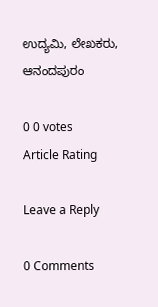ಉದ್ಯಮಿ, ಲೇಖಕರು, ಆನಂದಪುರಂ

0 0 votes
Article Rating

Leave a Reply

0 Comments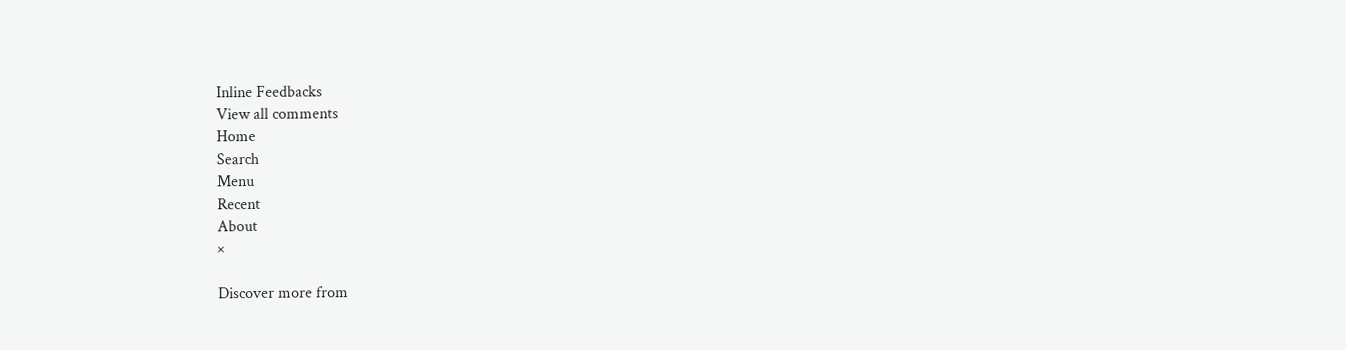Inline Feedbacks
View all comments
Home
Search
Menu
Recent
About
×

Discover more from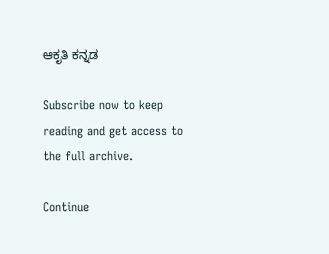ಆಕೃತಿ ಕನ್ನಡ

Subscribe now to keep reading and get access to the full archive.

Continue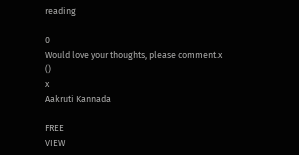reading

0
Would love your thoughts, please comment.x
()
x
Aakruti Kannada

FREE
VIEW